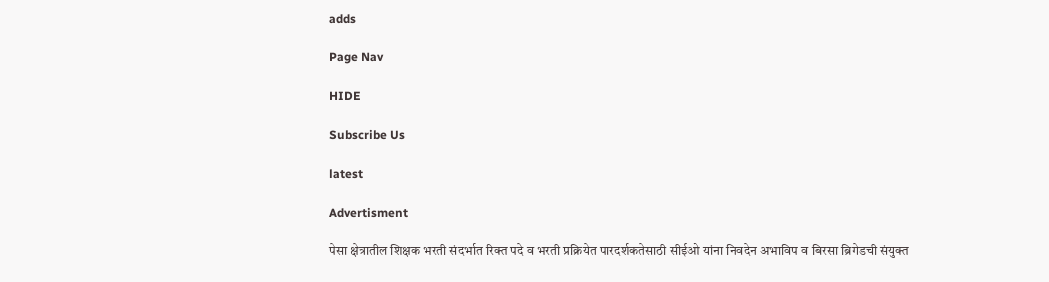adds

Page Nav

HIDE

Subscribe Us

latest

Advertisment

पेसा क्षेत्रातील शिक्षक भरती संदर्भात रिक्त पदे व भरती प्रक्रियेत पारदर्शकतेसाठी सीईओ यांना निवदेन अभाविप व बिरसा ब्रिगेडची संयुक्त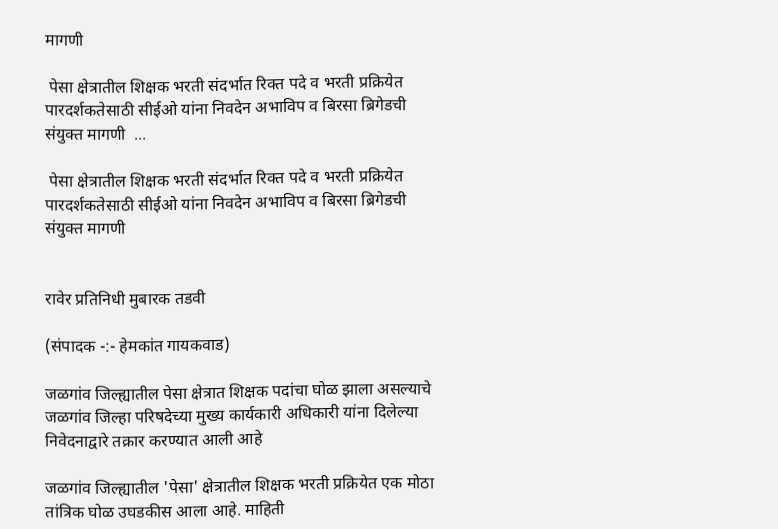मागणी

 पेसा क्षेत्रातील शिक्षक भरती संदर्भात रिक्त पदे व भरती प्रक्रियेत पारदर्शकतेसाठी सीईओ यांना निवदेन अभाविप व बिरसा ब्रिगेडची संयुक्त मागणी  ...

 पेसा क्षेत्रातील शिक्षक भरती संदर्भात रिक्त पदे व भरती प्रक्रियेत पारदर्शकतेसाठी सीईओ यांना निवदेन अभाविप व बिरसा ब्रिगेडची संयुक्त मागणी


रावेर प्रतिनिधी मुबारक तडवी

(संपादक -:- हेमकांत गायकवाड)

जळगांव जिल्ह्यातील पेसा क्षेत्रात शिक्षक पदांचा घोळ झाला असल्याचे जळगांव जिल्हा परिषदेच्या मुख्य कार्यकारी अधिकारी यांना दिलेल्या निवेदनाद्वारे तक्रार करण्यात आली आहे

जळगांव जिल्ह्यातील 'पेसा' क्षेत्रातील शिक्षक भरती प्रक्रियेत एक मोठा तांत्रिक घोळ उघडकीस आला आहे. माहिती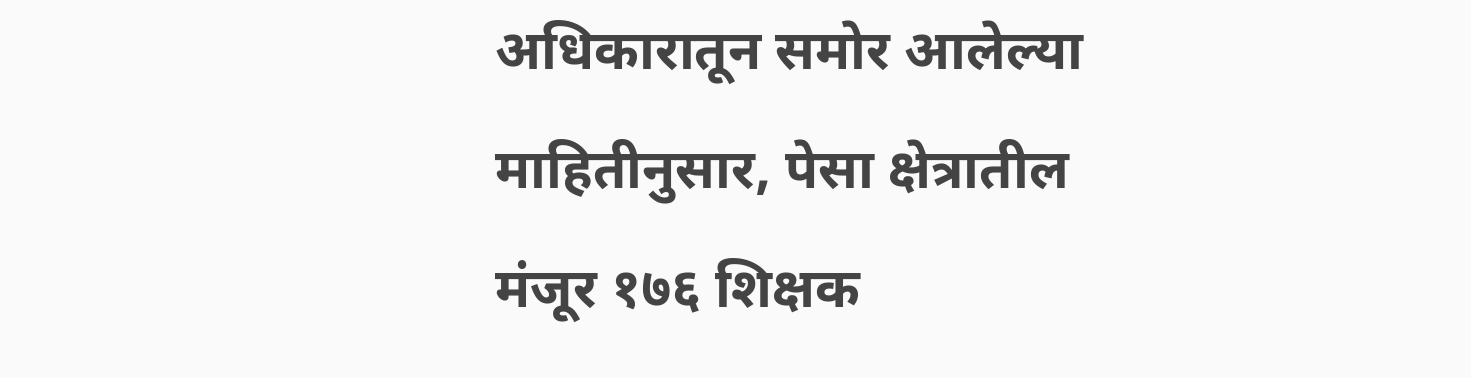अधिकारातून समोर आलेल्या माहितीनुसार, पेसा क्षेत्रातील मंजूर १७६ शिक्षक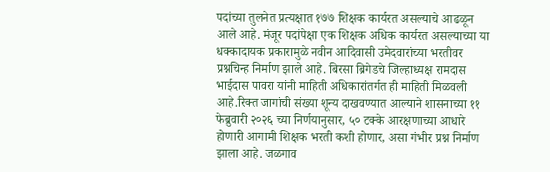पदांच्या तुलनेत प्रत्यक्षात १७७ शिक्षक कार्यरत असल्याचे आढळून आले आहे. मंजूर पदांपेक्षा एक शिक्षक अधिक कार्यरत असल्याच्या या धक्कादायक प्रकारामुळे नवीन आदिवासी उमेदवारांच्या भरतीवर प्रश्नचिन्ह निर्माण झाले आहे. बिरसा ब्रिगेडचे जिल्हाध्यक्ष रामदास भाईदास पावरा यांनी माहिती अधिकारांतर्गत ही माहिती मिळवली आहे.रिक्त जागांची संख्या शून्य दाखवण्यात आल्याने शासनाच्या ११ फेब्रुवारी २०२६ च्या निर्णयानुसार, ५० टक्के आरक्षणाच्या आधारे होणारी आगामी शिक्षक भरती कशी होणार, असा गंभीर प्रश्न निर्माण झाला आहे. जळगाव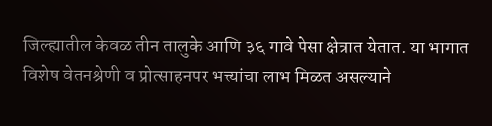जिल्ह्यातील केवळ तीन तालुके आणि ३६ गावे पेसा क्षेत्रात येतात. या भागात विशेष वेतनश्रेणी व प्रोत्साहनपर भत्त्यांचा लाभ मिळत असल्याने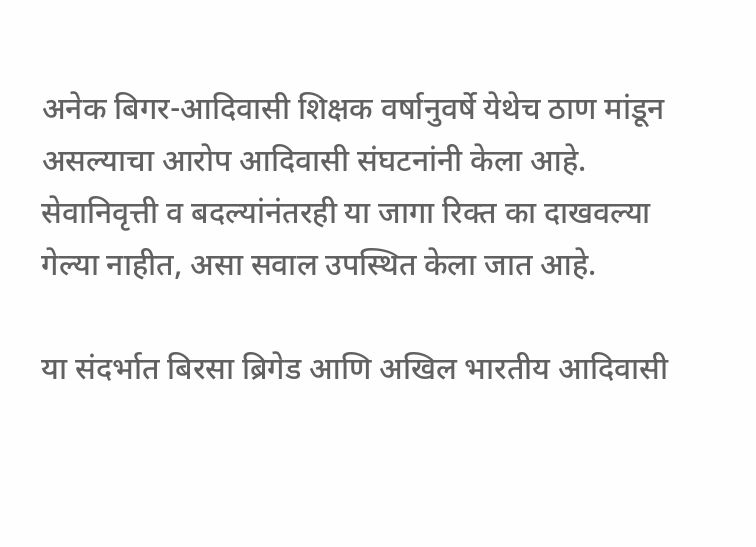अनेक बिगर-आदिवासी शिक्षक वर्षानुवर्षे येथेच ठाण मांडून असल्याचा आरोप आदिवासी संघटनांनी केला आहे. सेवानिवृत्ती व बदल्यांनंतरही या जागा रिक्त का दाखवल्या गेल्या नाहीत, असा सवाल उपस्थित केला जात आहे.

या संदर्भात बिरसा ब्रिगेड आणि अखिल भारतीय आदिवासी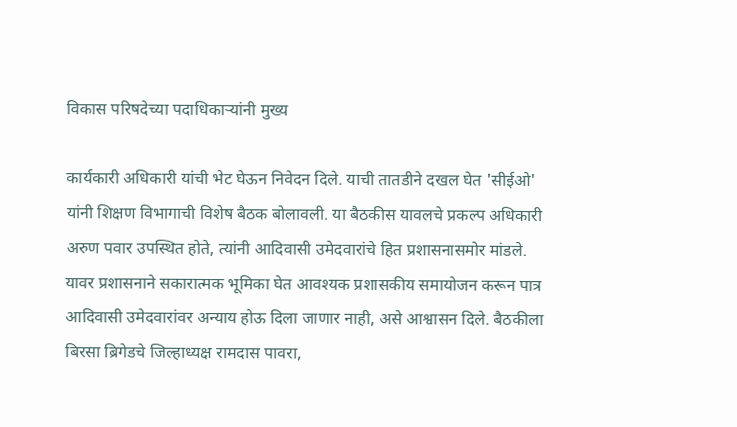विकास परिषदेच्या पदाधिकाऱ्यांनी मुख्य

कार्यकारी अधिकारी यांची भेट घेऊन निवेदन दिले. याची तातडीने दखल घेत 'सीईओ' यांनी शिक्षण विभागाची विशेष बैठक बोलावली. या बैठकीस यावलचे प्रकल्प अधिकारी अरुण पवार उपस्थित होते, त्यांनी आदिवासी उमेदवारांचे हित प्रशासनासमोर मांडले. यावर प्रशासनाने सकारात्मक भूमिका घेत आवश्यक प्रशासकीय समायोजन करून पात्र आदिवासी उमेदवारांवर अन्याय होऊ दिला जाणार नाही, असे आश्वासन दिले. बैठकीला बिरसा ब्रिगेडचे जिल्हाध्यक्ष रामदास पावरा,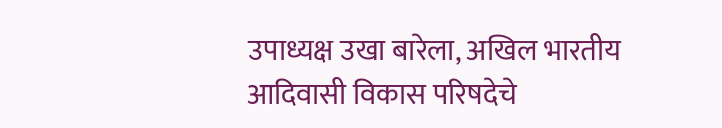उपाध्यक्ष उखा बारेला, अखिल भारतीय आदिवासी विकास परिषदेचे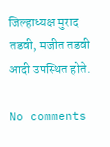जिल्हाध्यक्ष मुराद तडवी, मजीत तडवी आदी उपस्थित होते.

No comments